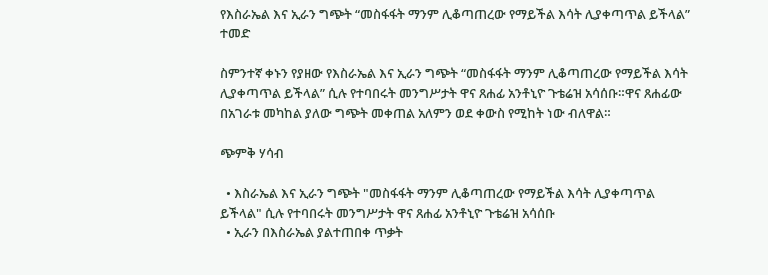የእስራኤል እና ኢራን ግጭት “መስፋፋት ማንም ሊቆጣጠረው የማይችል እሳት ሊያቀጣጥል ይችላል” ተመድ

ስምንተኛ ቀኑን የያዘው የእስራኤል እና ኢራን ግጭት “መስፋፋት ማንም ሊቆጣጠረው የማይችል እሳት ሊያቀጣጥል ይችላል” ሲሉ የተባበሩት መንግሥታት ዋና ጸሐፊ አንቶኒዮ ጉቴሬዝ አሳሰቡ።ዋና ጸሐፊው በአገራቱ መካከል ያለው ግጭት መቀጠል አለምን ወደ ቀውስ የሚከት ነው ብለዋል።

ጭምቅ ሃሳብ

  • እስራኤል እና ኢራን ግጭት "መስፋፋት ማንም ሊቆጣጠረው የማይችል እሳት ሊያቀጣጥል ይችላል" ሲሉ የተባበሩት መንግሥታት ዋና ጸሐፊ አንቶኒዮ ጉቴሬዝ አሳሰቡ
  • ኢራን በእስራኤል ያልተጠበቀ ጥቃት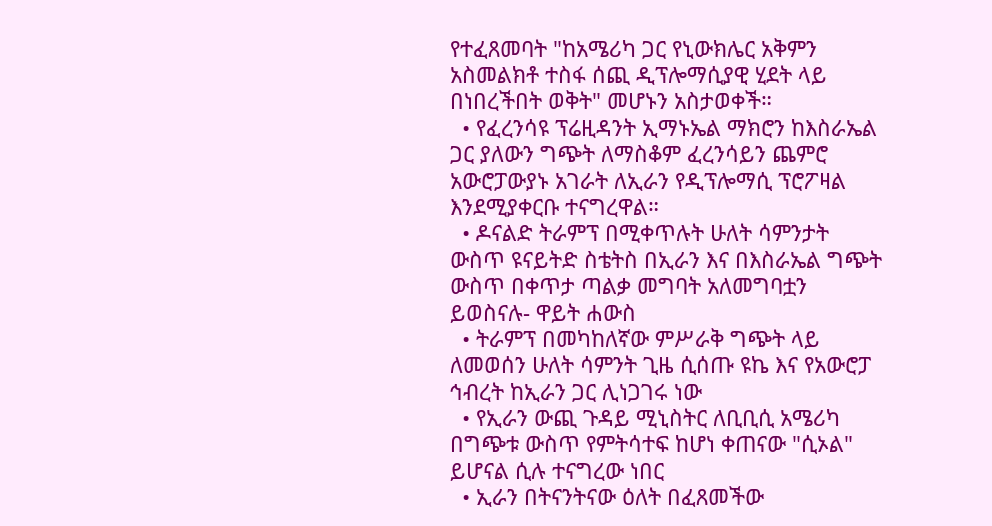የተፈጸመባት "ከአሜሪካ ጋር የኒውክሌር አቅምን አስመልክቶ ተስፋ ሰጪ ዲፕሎማሲያዊ ሂደት ላይ በነበረችበት ወቅት" መሆኑን አስታወቀች።
  • የፈረንሳዩ ፕሬዚዳንት ኢማኑኤል ማክሮን ከእስራኤል ጋር ያለውን ግጭት ለማስቆም ፈረንሳይን ጨምሮ አውሮፓውያኑ አገራት ለኢራን የዲፕሎማሲ ፕሮፖዛል እንደሚያቀርቡ ተናግረዋል።
  • ዶናልድ ትራምፕ በሚቀጥሉት ሁለት ሳምንታት ውስጥ ዩናይትድ ስቴትስ በኢራን እና በእስራኤል ግጭት ውስጥ በቀጥታ ጣልቃ መግባት አለመግባቷን ይወስናሉ- ዋይት ሐውስ
  • ትራምፕ በመካከለኛው ምሥራቅ ግጭት ላይ ለመወሰን ሁለት ሳምንት ጊዜ ሲሰጡ ዩኬ እና የአውሮፓ ኅብረት ከኢራን ጋር ሊነጋገሩ ነው
  • የኢራን ውጪ ጉዳይ ሚኒስትር ለቢቢሲ አሜሪካ በግጭቱ ውስጥ የምትሳተፍ ከሆነ ቀጠናው "ሲኦል" ይሆናል ሲሉ ተናግረው ነበር
  • ኢራን በትናንትናው ዕለት በፈጸመችው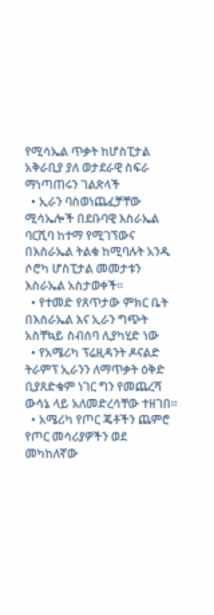የሚሳኤል ጥቃት ከሆስፒታል አቅራቢያ ያለ ወታደራዊ ስፍራ ማነጣጠሩን ገልጽላች
  • ኢራን ባስወነጨፈቻቸው ሚሳኤሎች በደቡባዊ እስራኤል ባርሺባ ከተማ የሚገኘውና በእስራኤል ትልቁ ከሚባሉት አንዱ ሶሮካ ሆስፒታል መመታቱን እስራኤል አስታወቀች።
  • የተመድ የጸጥታው ምክር ቤት በእስራኤል እና ኢራን ግጭት አስቸኳይ ስብሰባ ሊያካሂድ ነው
  • የአሜሪካ ፕሬዚዳንት ዶናልድ ትራምፕ ኢራንን ለማጥቃት ዕቅድ ቢያጸድቁም ነገር ግን የመጨረሻ ውሳኔ ላይ አለመድረሳቸው ተዘገበ።
  • አሜሪካ የጦር ጄቶችን ጨምሮ የጦር መሳሪያዎችን ወደ መካከለኛው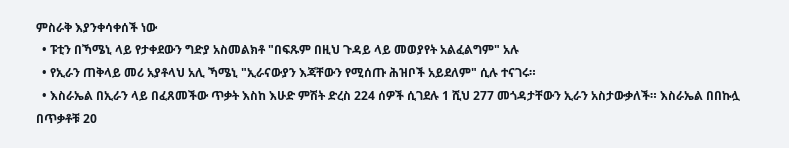ምስራቅ እያንቀሳቀሰች ነው
  • ፑቲን በኻሜኒ ላይ የታቀደውን ግድያ አስመልክቶ "በፍጹም በዚህ ጉዳይ ላይ መወያየት አልፈልግም" አሉ
  • የኢራን ጠቅላይ መሪ አያቶላህ አሊ ኻሜኒ "ኢራናውያን እጃቸውን የሚሰጡ ሕዝቦች አይደለም" ሲሉ ተናገሩ።
  • እስራኤል በኢራን ላይ በፈጸመችው ጥቃት እስከ እሁድ ምሽት ድረስ 224 ሰዎች ሲገደሉ 1 ሺህ 277 መጎዳታቸውን ኢራን አስታውቃለች። እስራኤል በበኩሏ በጥቃቶቹ 20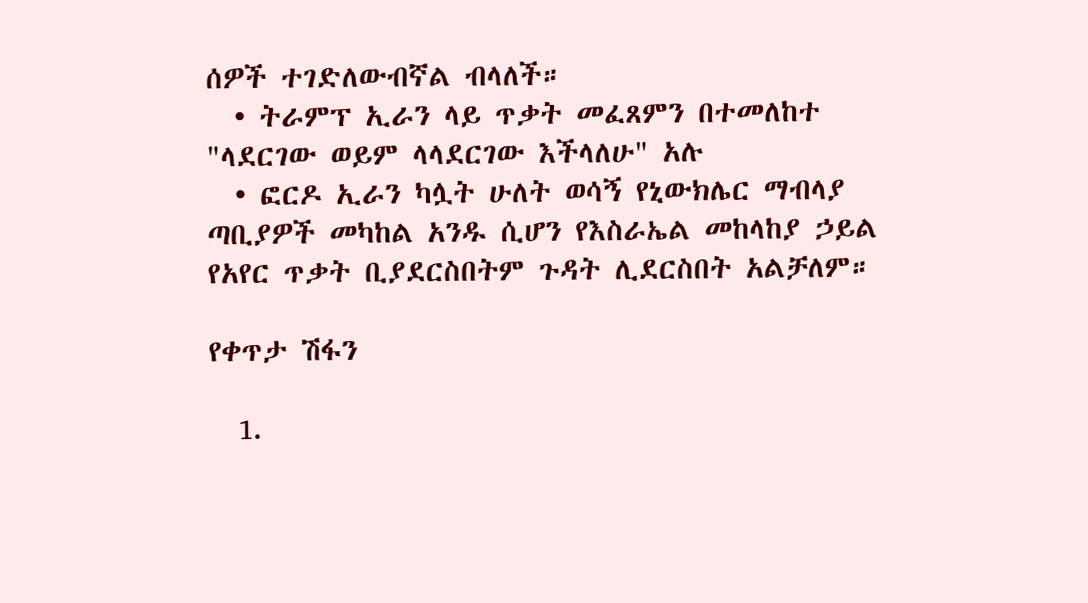ሰዎች ተገድለውብኛል ብላለች።
  • ትራምፕ ኢራን ላይ ጥቃት መፈጸምን በተመለከተ "ላደርገው ወይም ላላደርገው እችላለሁ" አሉ
  • ፎርዶ ኢራን ካሏት ሁለት ወሳኝ የኒውክሌር ማብላያ ጣቢያዎች መካከል አንዱ ሲሆን የእስራኤል መከላከያ ኃይል የአየር ጥቃት ቢያደርስበትም ጉዳት ሊደርስበት አልቻለም።

የቀጥታ ሽፋን

  1.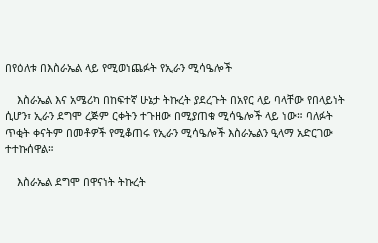በየዕለቱ በእስራኤል ላይ የሚወነጨፉት የኢራን ሚሳዔሎች

    እስራኤል እና አሜሪካ በከፍተኛ ሁኔታ ትኩረት ያደረጉት በአየር ላይ ባላቸው የበላይነት ሲሆን፣ ኢራን ደግሞ ረጅም ርቀትን ተጉዘው በሚያጠቁ ሚሳዔሎች ላይ ነው። ባለፉት ጥቂት ቀናትም በመቶዎች የሚቆጠሩ የኢራን ሚሳዔሎች እስራኤልን ዒላማ አድርገው ተተኩሰዋል።

    እስራኤል ደግሞ በዋናነት ትኩረት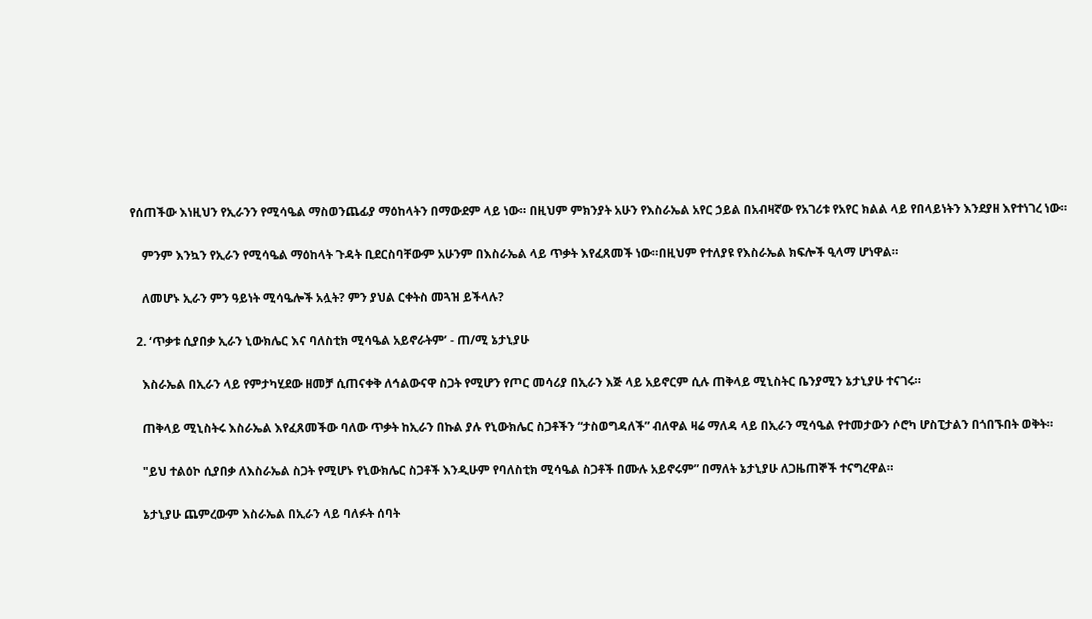የሰጠችው እነዚህን የኢራንን የሚሳዔል ማስወንጨፊያ ማዕከላትን በማውደም ላይ ነው። በዚህም ምክንያት አሁን የእስራኤል አየር ኃይል በአብዛኛው የአገሪቱ የአየር ክልል ላይ የበላይነትን እንደያዘ እየተነገረ ነው።

    ምንም እንኳን የኢራን የሚሳዔል ማዕከላት ጉዳት ቢደርስባቸውም አሁንም በእስራኤል ላይ ጥቃት እየፈጸመች ነው።በዚህም የተለያዩ የእስራኤል ክፍሎች ዒላማ ሆነዋል።

    ለመሆኑ ኢራን ምን ዓይነት ሚሳዔሎች አሏት? ምን ያህል ርቀትስ መጓዝ ይችላሉ?

  2. ‘ጥቃቱ ሲያበቃ ኢራን ኒውክሌር እና ባለስቲክ ሚሳዔል አይኖራትም’ - ጠ/ሚ ኔታኒያሁ

    እስራኤል በኢራን ላይ የምታካሂደው ዘመቻ ሲጠናቀቅ ለኅልውናዋ ስጋት የሚሆን የጦር መሳሪያ በኢራን እጅ ላይ አይኖርም ሲሉ ጠቅላይ ሚኒስትር ቤንያሚን ኔታኒያሁ ተናገሩ።

    ጠቅላይ ሚኒስትሩ እስራኤል እየፈጸመችው ባለው ጥቃት ከኢራን በኩል ያሉ የኒውክሌር ስጋቶችን “ታስወግዳለች” ብለዋል ዛሬ ማለዳ ላይ በኢራን ሚሳዔል የተመታውን ሶሮካ ሆስፒታልን በጎበኙበት ወቅት።

    "ይህ ተልዕኮ ሲያበቃ ለእስራኤል ስጋት የሚሆኑ የኒውክሌር ስጋቶች እንዲሁም የባለስቲክ ሚሳዔል ስጋቶች በሙሉ አይኖሩም” በማለት ኔታኒያሁ ለጋዜጠኞች ተናግረዋል።

    ኔታኒያሁ ጨምረውም እስራኤል በኢራን ላይ ባለፉት ሰባት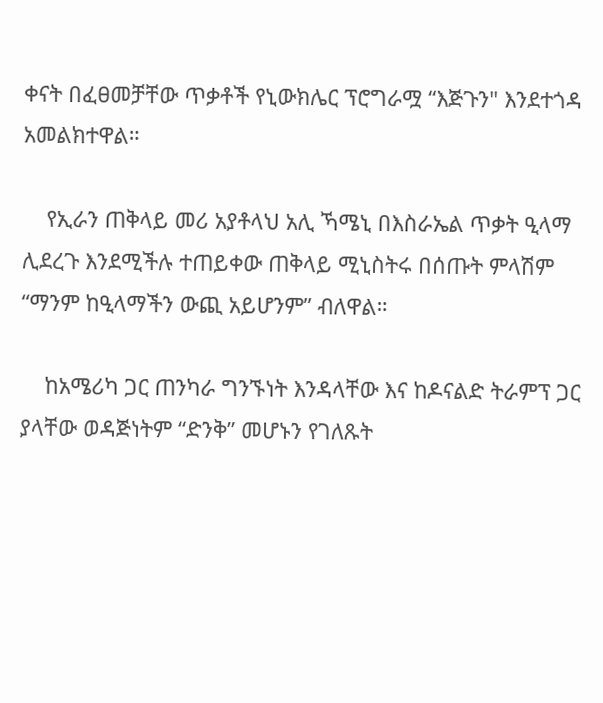ቀናት በፈፀመቻቸው ጥቃቶች የኒውክሌር ፕሮግራሟ “እጅጉን" እንደተጎዳ አመልክተዋል።

    የኢራን ጠቅላይ መሪ አያቶላህ አሊ ኻሜኒ በእስራኤል ጥቃት ዒላማ ሊደረጉ እንደሚችሉ ተጠይቀው ጠቅላይ ሚኒስትሩ በሰጡት ምላሽም “ማንም ከዒላማችን ውጪ አይሆንም” ብለዋል።

    ከአሜሪካ ጋር ጠንካራ ግንኙነት እንዳላቸው እና ከዶናልድ ትራምፕ ጋር ያላቸው ወዳጅነትም “ድንቅ” መሆኑን የገለጹት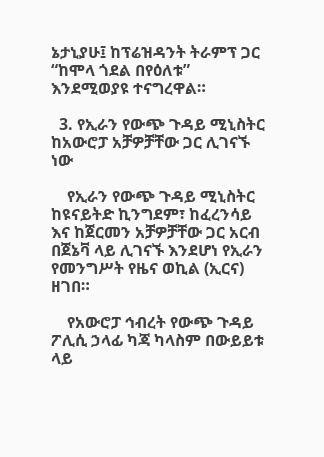ኔታኒያሁ፤ ከፕሬዝዳንት ትራምፕ ጋር “ከሞላ ጎደል በየዕለቱ” እንደሚወያዩ ተናግረዋል።

  3. የኢራን የውጭ ጉዳይ ሚኒስትር ከአውሮፓ አቻዎቻቸው ጋር ሊገናኙ ነው

    የኢራን የውጭ ጉዳይ ሚኒስትር ከዩናይትድ ኪንግደም፣ ከፈረንሳይ እና ከጀርመን አቻዎቻቸው ጋር አርብ በጀኔቫ ላይ ሊገናኙ እንደሆነ የኢራን የመንግሥት የዜና ወኪል (ኢርና) ዘገበ።

    የአውሮፓ ኅብረት የውጭ ጉዳይ ፖሊሲ ኃላፊ ካጃ ካላስም በውይይቱ ላይ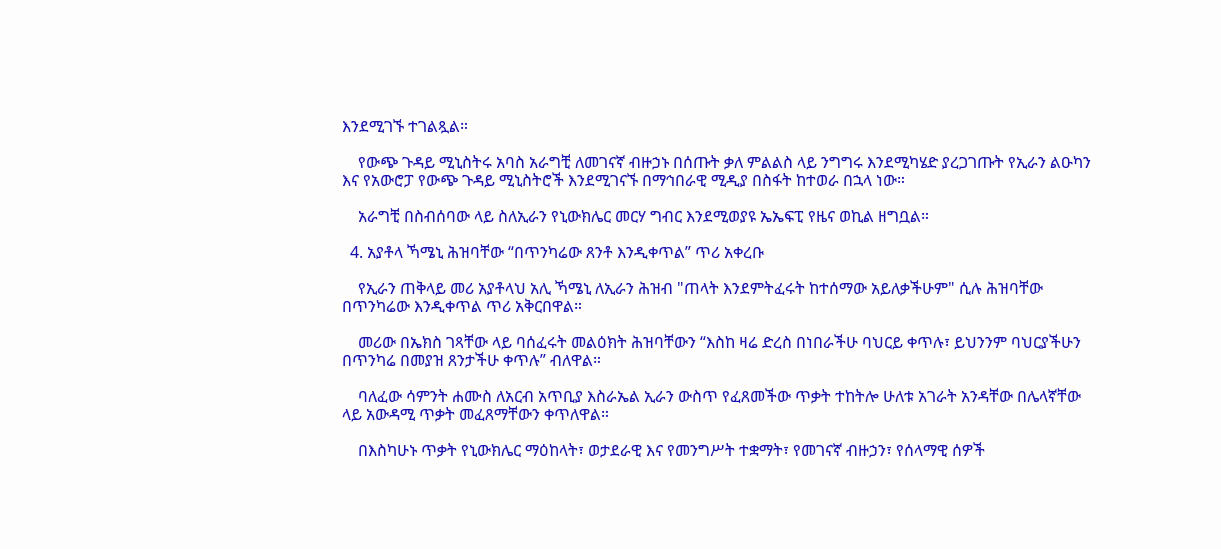እንደሚገኙ ተገልጿል።

    የውጭ ጉዳይ ሚኒስትሩ አባስ አራግቺ ለመገናኛ ብዙኃኑ በሰጡት ቃለ ምልልስ ላይ ንግግሩ እንደሚካሄድ ያረጋገጡት የኢራን ልዑካን እና የአውሮፓ የውጭ ጉዳይ ሚኒስትሮች እንደሚገናኙ በማኅበራዊ ሚዲያ በስፋት ከተወራ በኋላ ነው።

    አራግቺ በስብሰባው ላይ ስለኢራን የኒውክሌር መርሃ ግብር እንደሚወያዩ ኤኤፍፒ የዜና ወኪል ዘግቧል።

  4. አያቶላ ኻሜኒ ሕዝባቸው “በጥንካሬው ጸንቶ እንዲቀጥል” ጥሪ አቀረቡ

    የኢራን ጠቅላይ መሪ አያቶላህ አሊ ኻሜኒ ለኢራን ሕዝብ "ጠላት እንደምትፈሩት ከተሰማው አይለቃችሁም" ሲሉ ሕዝባቸው በጥንካሬው እንዲቀጥል ጥሪ አቅርበዋል።

    መሪው በኤክስ ገጻቸው ላይ ባሰፈሩት መልዕክት ሕዝባቸውን “እስከ ዛሬ ድረስ በነበራችሁ ባህርይ ቀጥሉ፣ ይህንንም ባህርያችሁን በጥንካሬ በመያዝ ጸንታችሁ ቀጥሉ” ብለዋል።

    ባለፈው ሳምንት ሐሙስ ለአርብ አጥቢያ እስራኤል ኢራን ውስጥ የፈጸመችው ጥቃት ተከትሎ ሁለቱ አገራት አንዳቸው በሌላኛቸው ላይ አውዳሚ ጥቃት መፈጸማቸውን ቀጥለዋል።

    በእስካሁኑ ጥቃት የኒውክሌር ማዕከላት፣ ወታደራዊ እና የመንግሥት ተቋማት፣ የመገናኛ ብዙኃን፣ የሰላማዊ ሰዎች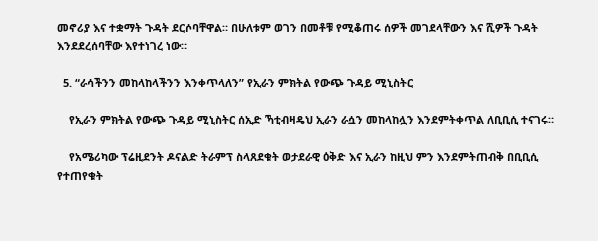መኖሪያ እና ተቋማት ጉዳት ደርሶባቸዋል። በሁለቱም ወገን በመቶቹ የሚቆጠሩ ሰዎች መገደላቸውን እና ሺዎች ጉዳት እንደደረሰባቸው እየተነገረ ነው።

  5. “ራሳችንን መከላከላችንን እንቀጥላለን” የኢራን ምክትል የውጭ ጉዳይ ሚኒስትር

    የኢራን ምክትል የውጭ ጉዳይ ሚኒስትር ሰኢድ ኻቲብዛዴህ ኢራን ራሷን መከላከሏን እንደምትቀጥል ለቢቢሲ ተናገሩ።

    የአሜሪካው ፕሬዚደንት ዶናልድ ትራምፕ ስላጸደቁት ወታደራዊ ዕቅድ እና ኢራን ከዚህ ምን እንደምትጠብቅ በቢቢሲ የተጠየቁት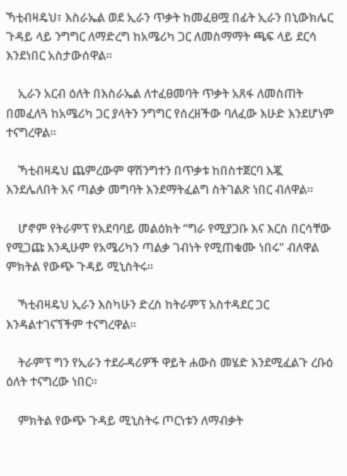ኻቲብዛዴህ፣ እስራኤል ወደ ኢራን ጥቃት ከመፈፀሟ በፊት ኢራን በኒውክሌር ጉዳይ ላይ ንግግር ለማድረግ ከአሜሪካ ጋር ለመስማማት ጫፍ ላይ ደርሳ እንደነበር አስታውሰዋል።

    ኢራን አርብ ዕለት በእስራኤል ለተፈፀመባት ጥቃት አጸፋ ለመስጠት በመፈለጓ ከአሜሪካ ጋር ያላትን ንግግር የሰረዘችው ባለፈው እሁድ እንደሆነም ተናግረዋል።

    ኻቲብዛዴህ ጨምረውም ዋሽንግተን በጥቃቱ ከበስተጀርባ እጇ እንደሌለበት እና ጣልቃ መግባት እንደማትፈልግ ስትገልጽ ነበር ብለዋል።

    ሆኖም የትራምፕ የአደባባይ መልዕክት “ግራ የሚያጋቡ እና እርስ በርሳቸው የሚጋጩ እንዲሁም የአሜሪካን ጣልቃ ገብነት የሚጠቁሙ ነበሩ" ብለዋል ምክትል የውጭ ጉዳይ ሚኒስትሩ።

    ኻቲብዛዴህ ኢራን እስካሁን ድረስ ከትራምፕ አስተዳደር ጋር እንዳልተገናኘችም ተናግረዋል።

    ትራምፕ ግን የኢራን ተደራዳሪዎች ዋይት ሐውስ መሄድ እንደሚፈልጉ ረቡዕ ዕለት ተናግረው ነበር።

    ምክትል የውጭ ጉዳይ ሚኒስትሩ ጦርነቱን ለማብቃት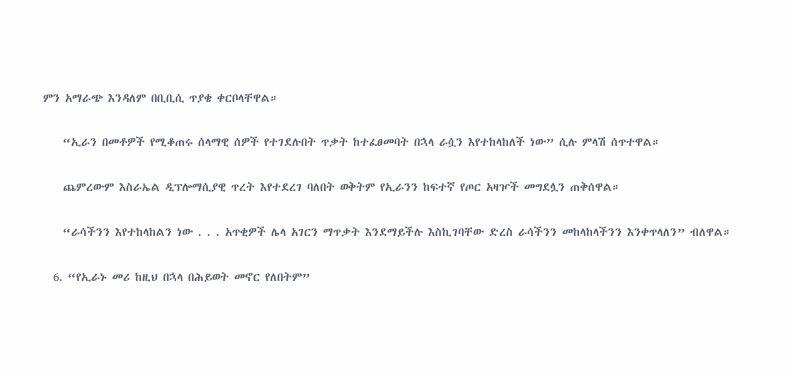ምን አማራጭ እንዳለም በቢቢሲ ጥያቄ ቀርቦላቸዋል።

    “ኢራን በመቶዎች የሚቆጠሩ ሰላማዊ ሰዎች የተገደሉበት ጥቃት ከተፈፀመባት በኋላ ራሷን እየተከላከለች ነው” ሲሉ ምላሽ ሰጥተዋል።

    ጨምረውም እስራኤል ዲፕሎማሲያዊ ጥረት እየተደረገ ባለበት ወቅትም የኢራንን ከፍተኛ የጦር አዛዦች መግደሏን ጠቅሰዋል።

    “ራሳችንን እየተከላከልን ነው . . . አጥቂዎች ሌላ አገርን ማጥቃት እንደማይችሉ እስኪገባቸው ድረስ ራሳችንን መከላከላችንን እንቀጥላለን” ብለዋል።

  6. “የኢራኑ መሪ ከዚህ በኋላ በሕይወት መኖር የለበትም”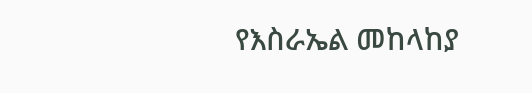የእስራኤል መከላከያ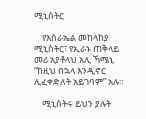ሚኒስትር

    የእስራኤል መከላከያ ሚኒስትር፣ የኢራኑ ጠቅላይ መሪ አያቶላህ አሊ ኻሜኒ “ከዚህ በኋላ እንዲኖር ሊፈቀድለት አይገባም” አሉ።

    ሚኒስትሩ ይህን ያሉት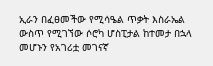ኢራን በፈፀመችው የሚሳዔል ጥቃት እስራኤል ውስጥ የሚገኘው ሶሮካ ሆስፒታል ከተመታ በኋላ መሆኑን የአገሪቷ መገናኛ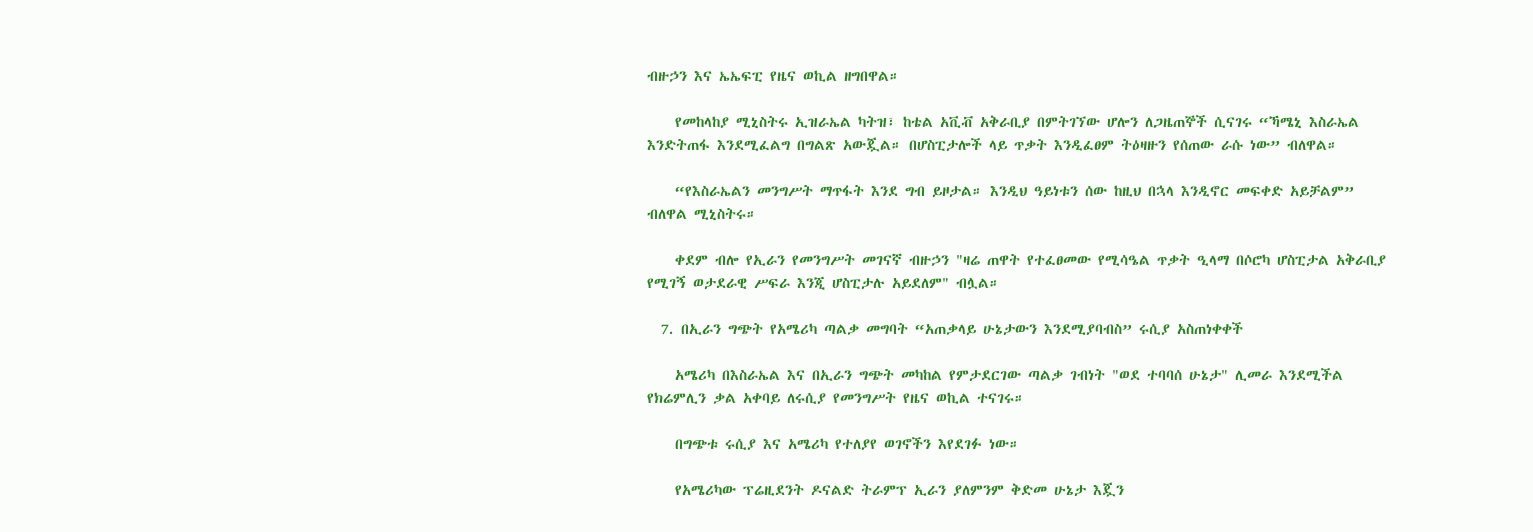ብዙኃን እና ኤኤፍፒ የዜና ወኪል ዘግበዋል።

    የመከላከያ ሚኒስትሩ ኢዝራኤል ካትዝ፣ ከቴል አቪቭ አቅራቢያ በምትገኘው ሆሎን ለጋዜጠኞች ሲናገሩ “ኻሜኒ እስራኤል እንድትጠፋ እንደሚፈልግ በግልጽ አውጇል። በሆስፒታሎች ላይ ጥቃት እንዲፈፀም ትዕዛዙን የሰጠው ራሱ ነው” ብለዋል።

    “የእስራኤልን መንግሥት ማጥፋት እንደ ግብ ይዞታል። እንዲህ ዓይነቱን ሰው ከዚህ በኋላ እንዲኖር መፍቀድ አይቻልም” ብለዋል ሚኒስትሩ።

    ቀደም ብሎ የኢራን የመንግሥት መገናኛ ብዙኃን "ዛሬ ጠዋት የተፈፀመው የሚሳዔል ጥቃት ዒላማ በሶሮካ ሆስፒታል አቅራቢያ የሚገኝ ወታደራዊ ሥፍራ እንጂ ሆስፒታሉ አይደለም" ብሏል።

  7. በኢራን ግጭት የአሜሪካ ጣልቃ መግባት “አጠቃላይ ሁኔታውን እንደሚያባብስ” ሩሲያ አስጠነቀቀች

    አሜሪካ በእስራኤል እና በኢራን ግጭት መካከል የምታደርገው ጣልቃ ገብነት "ወደ ተባባሰ ሁኔታ" ሊመራ እንደሚችል የክሬምሊን ቃል አቀባይ ለሩሲያ የመንግሥት የዜና ወኪል ተናገሩ።

    በግጭቱ ሩሲያ እና አሜሪካ የተለያየ ወገኖችን እየደገፉ ነው።

    የአሜሪካው ፕሬዚደንት ዶናልድ ትራምፕ ኢራን ያለምንም ቅድመ ሁኔታ እጇን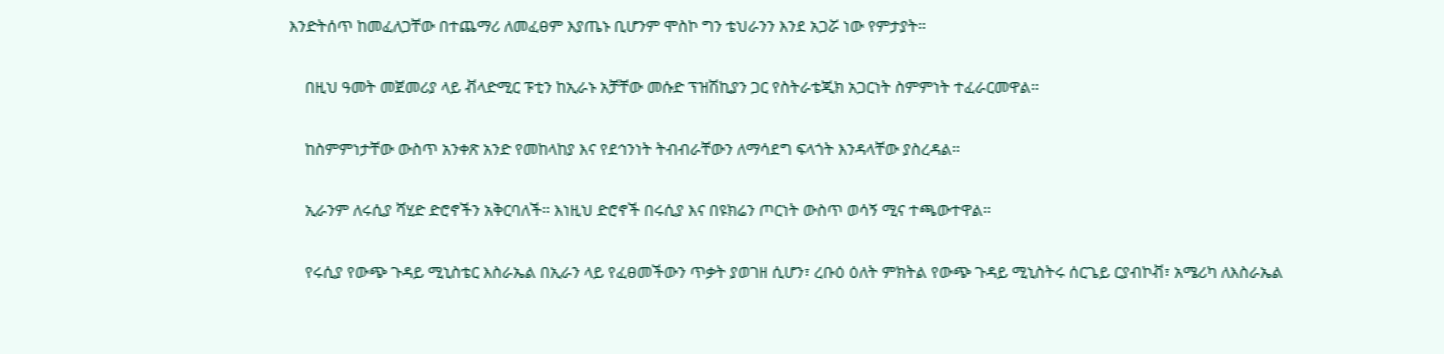እንድትሰጥ ከመፈለጋቸው በተጨማሪ ለመፈፀም እያጤኑ ቢሆንም ሞስኮ ግን ቴህራንን እንደ አጋሯ ነው የምታያት።

    በዚህ ዓመት መጀመሪያ ላይ ቭላድሚር ፑቲን ከኢራኑ አቻቸው መሱድ ፕዝሽኪያን ጋር የስትራቴጂክ አጋርነት ስምምነት ተፈራርመዋል።

    ከስምምነታቸው ውስጥ አንቀጽ አንድ የመከላከያ እና የደኅንነት ትብብራቸውን ለማሳደግ ፍላጎት እንዳላቸው ያስረዳል።

    ኢራንም ለሩሲያ ሻሂድ ድሮኖችን አቅርባለች። እነዚህ ድሮኖች በሩሲያ እና በዩክሬን ጦርነት ውስጥ ወሳኝ ሚና ተጫውተዋል።

    የሩሲያ የውጭ ጉዳይ ሚኒስቴር እስራኤል በኢራን ላይ የፈፀመችውን ጥቃት ያወገዘ ሲሆን፣ ረቡዕ ዕለት ምክትል የውጭ ጉዳይ ሚኒስትሩ ሰርጌይ ርያብኮቭ፣ አሜሪካ ለእስራኤል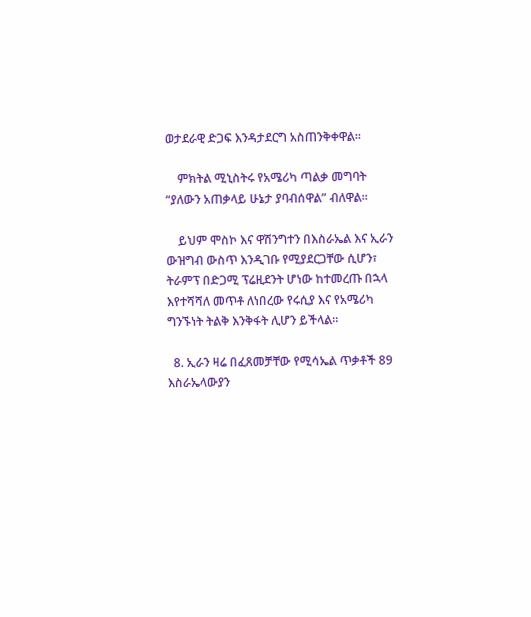ወታደራዊ ድጋፍ እንዳታደርግ አስጠንቅቀዋል።

    ምክትል ሚኒስትሩ የአሜሪካ ጣልቃ መግባት “ያለውን አጠቃላይ ሁኔታ ያባብሰዋል” ብለዋል።

    ይህም ሞስኮ እና ዋሽንግተን በእስራኤል እና ኢራን ውዝግብ ውስጥ እንዲገቡ የሚያደርጋቸው ሲሆን፣ ትራምፕ በድጋሚ ፕሬዚደንት ሆነው ከተመረጡ በኋላ እየተሻሻለ መጥቶ ለነበረው የሩሲያ እና የአሜሪካ ግንኙነት ትልቅ እንቅፋት ሊሆን ይችላል።

  8. ኢራን ዛሬ በፈጸመቻቸው የሚሳኤል ጥቃቶች 89 እስራኤላውያን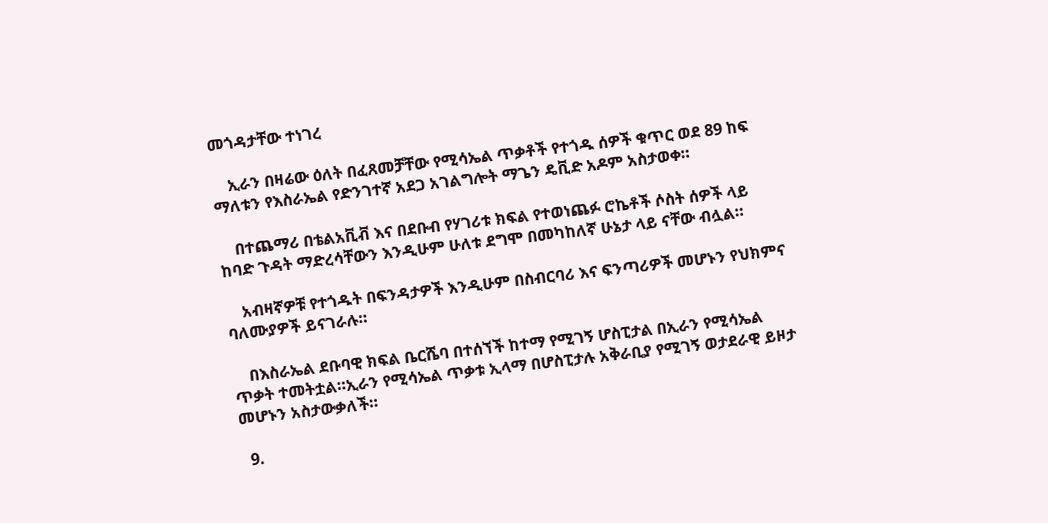መጎዳታቸው ተነገረ

    ኢራን በዛሬው ዕለት በፈጸመቻቸው የሚሳኤል ጥቃቶች የተጎዱ ሰዎች ቁጥር ወደ 89 ከፍ ማለቱን የእስራኤል የድንገተኛ አደጋ አገልግሎት ማጌን ዴቪድ አዶም አስታወቀ።

    በተጨማሪ በቴልአቪቭ እና በደቡብ የሃገሪቱ ክፍል የተወነጨፉ ሮኬቶች ሶስት ሰዎች ላይ ከባድ ጉዳት ማድረሳቸውን እንዲሁም ሁለቱ ደግሞ በመካከለኛ ሁኔታ ላይ ናቸው ብሏል።

    አብዛኛዎቹ የተጎዱት በፍንዳታዎች እንዲሁም በስብርባሪ እና ፍንጣሪዎች መሆኑን የህክምና ባለሙያዎች ይናገራሉ።

    በእስራኤል ደቡባዊ ክፍል ቤርሼባ በተሰኘች ከተማ የሚገኝ ሆስፒታል በኢራን የሚሳኤል ጥቃት ተመትቷል።ኢራን የሚሳኤል ጥቃቱ ኢላማ በሆስፒታሉ አቅራቢያ የሚገኝ ወታደራዊ ይዞታ መሆኑን አስታውቃለች።

  9.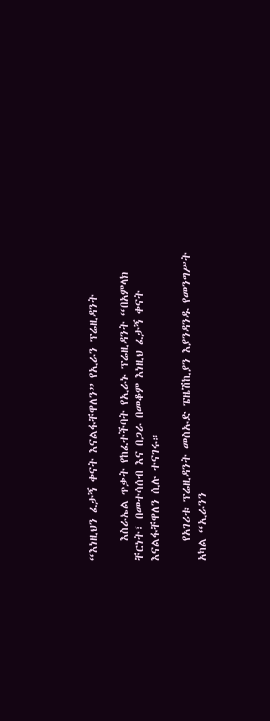“እነዚህን ፈታኝ ቀናት እናልፋቸዋለን” የኢራን ፕሬዚዳንት

    እስራኤል ጥቃት የከፈተችባት የኢራኑ ፕሬዚዳንት “በአምላክ ቸርነት፣ በመተሳሰብ እና በጋራ በመቆም እነዚህ ፈታኝ ቀናት እናልፋቸዋለን ሲሉ ተናገሩ።

    የአገሪቱ ፕሬዚዳንት መስኡድ ፔዜሽኪያን እያንዳንዱ የመንግሥት አካል “ኢራንን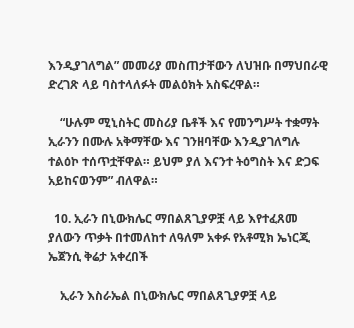እንዲያገለግል” መመሪያ መስጠታቸውን ለህዝቡ በማህበራዊ ድረገጽ ላይ ባስተላለፉት መልዕክት አስፍረዋል።

    “ሁሉም ሚኒስትር መስሪያ ቤቶች እና የመንግሥት ተቋማት ኢራንን በሙሉ አቅማቸው እና ገንዘባቸው እንዲያገለግሉ ተልዕኮ ተሰጥቷቸዋል። ይህም ያለ እናንተ ትዕግስት እና ድጋፍ አይከናወንም” ብለዋል።

  10. ኢራን በኒውክሌር ማበልጸጊያዎቿ ላይ እየተፈጸመ ያለውን ጥቃት በተመለከተ ለዓለም አቀፉ የአቶሚክ ኤነርጂ ኤጀንሲ ቅሬታ አቀረበች

    ኢራን እስራኤል በኒውክሌር ማበልጸጊያዎቿ ላይ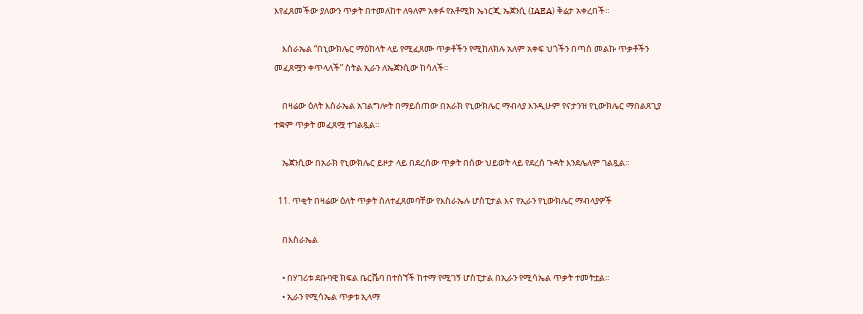እየፈጸመችው ያለውን ጥቃት በተመለከተ ለዓለም አቀፉ የአቶሚክ ኤነርጂ ኤጀንሲ (IAEA) ቅሬታ አቀረበች።

    እስራኤል “በኒውክሌር ማዕከላት ላይ የሚፈጸሙ ጥቃቶችን የሚከለክሉ አለም አቀፍ ህጎችን በጣሰ መልኩ ጥቃቶችን መፈጸሟን ቀጥላለች” ስትል ኢራን ለኤጀንሲው ከሳለች።

    በዛሬው ዕለት እስራኤል አገልግሎት በማይሰጠው በአራክ የኒውክሌር ማብላያ እንዲሁም የናታንዝ የኒውክሌር ማበልጸጊያ ተቋም ጥቃት መፈጸሟ ተገልጿል።

    ኤጀንሲው በአራክ የኒውክሌር ይዞታ ላይ በደረሰው ጥቃት በሰው ህይወት ላይ የደረሰ ጉዳት እንደሌለም ገልጿል።

  11. ጥቂት በዛሬው ዕለት ጥቃት ስለተፈጸመባቸው የእስራኤሉ ሆስፒታል እና የኢራን የኒውክሌር ማብላያዎች

    በእስራኤል

    • በሃገሪቱ ደቡባዊ ክፍል ቤርሼባ በተሰኘች ከተማ የሚገኝ ሆስፒታል በኢራን የሚሳኤል ጥቃት ተመትቷል።
    • ኢራን የሚሳኤል ጥቃቱ ኢላማ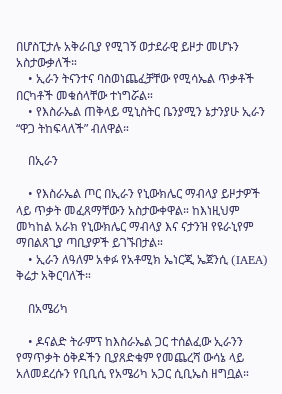በሆስፒታሉ አቅራቢያ የሚገኝ ወታደራዊ ይዞታ መሆኑን አስታውቃለች።
    • ኢራን ትናንተና ባስወነጨፈቻቸው የሚሳኤል ጥቃቶች በርካቶች መቁሰላቸው ተነግሯል።
    • የእስራኤል ጠቅላይ ሚኒስትር ቤንያሚን ኔታንያሁ ኢራን “ዋጋ ትከፍላለች” ብለዋል።

    በኢራን

    • የእስራኤል ጦር በኢራን የኒውክሌር ማብላያ ይዞታዎች ላይ ጥቃት መፈጸማቸውን አስታውቀዋል። ከእነዚህም መካከል አራክ የኒውክሌር ማብላያ እና ናታንዝ የዩራኒየም ማበልጸጊያ ጣቢያዎች ይገኙበታል።
    • ኢራን ለዓለም አቀፉ የአቶሚክ ኤነርጂ ኤጀንሲ (IAEA) ቅሬታ አቅርባለች።

    በአሜሪካ

    • ዶናልድ ትራምፕ ከእስራኤል ጋር ተሰልፈው ኢራንን የማጥቃት ዕቅዶችን ቢያጸድቁም የመጨረሻ ውሳኔ ላይ አለመደረሱን የቢቢሲ የአሜሪካ አጋር ሲቢኤስ ዘግቧል።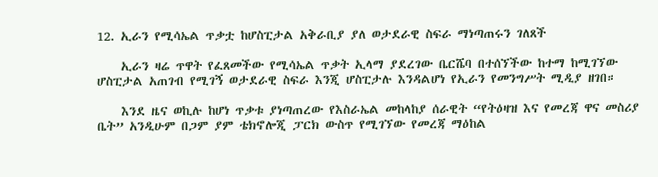12. ኢራን የሚሳኤል ጥቃቷ ከሆስፒታል አቅራቢያ ያለ ወታደራዊ ስፍራ ማነጣጠሩን ገለጸች

    ኢራን ዛሬ ጥዋት የፈጸመችው የሚሳኤል ጥቃት ኢላማ ያደረገው ቤርሼባ በተሰኘችው ከተማ ከሚገኘው ሆስፒታል አጠገብ የሚገኝ ወታደራዊ ስፍራ እንጂ ሆስፒታሉ እንዳልሆነ የኢራን የመንግሥት ሚዲያ ዘገበ።

    እንደ ዜና ወኪሉ ከሆነ ጥቃቱ ያነጣጠረው የእስራኤል መከላከያ ሰራዊት “የትዕዛዝ እና የመረጃ ዋና መስሪያ ቤት” አንዲሁም በጋም ያም ቴክኖሎጂ ፓርክ ውስጥ የሚገኘው የመረጃ ማዕከል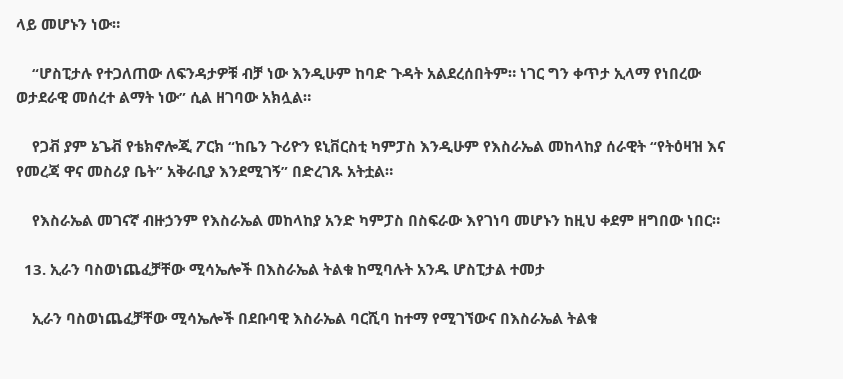ላይ መሆኑን ነው።

    “ሆስፒታሉ የተጋለጠው ለፍንዳታዎቹ ብቻ ነው እንዲሁም ከባድ ጉዳት አልደረሰበትም። ነገር ግን ቀጥታ ኢላማ የነበረው ወታደራዊ መሰረተ ልማት ነው” ሲል ዘገባው አክሏል።

    የጋቭ ያም ኔጌቭ የቴክኖሎጂ ፖርክ “ከቤን ጉሪዮን ዩኒቨርስቲ ካምፓስ እንዲሁም የእስራኤል መከላከያ ሰራዊት “የትዕዛዝ እና የመረጃ ዋና መስሪያ ቤት” አቅራቢያ እንደሚገኝ” በድረገጹ አትቷል።

    የእስራኤል መገናኛ ብዙኃንም የእስራኤል መከላከያ አንድ ካምፓስ በስፍራው እየገነባ መሆኑን ከዚህ ቀደም ዘግበው ነበር።

  13. ኢራን ባስወነጨፈቻቸው ሚሳኤሎች በእስራኤል ትልቁ ከሚባሉት አንዱ ሆስፒታል ተመታ

    ኢራን ባስወነጨፈቻቸው ሚሳኤሎች በደቡባዊ እስራኤል ባርሺባ ከተማ የሚገኘውና በእስራኤል ትልቁ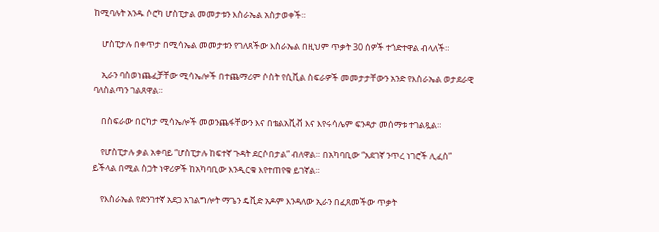ከሚባሉት አንዱ ሶሮካ ሆስፒታል መመታቱን እስራኤል አስታወቀች።

    ሆስፒታሉ በቀጥታ በሚሳኤል መመታቱን የገለጸችው እስራኤል በዚህም ጥቃት 30 ሰዎች ተጎድተዋል ብላለች።

    ኢራን ባስወነጨፈቻቸው ሚሳኤሎች በተጨማሪም ሶስት የሲቪል ስፍራዎች መመታታቸውን አንድ የእስራኤል ወታደራዊ ባለስልጣን ገልጸዋል።

    በስፍራው በርካታ ሚሳኤሎች መወንጨፋቸውን እና በቴልአቪቭ እና እየሩሳሌም ፍንዳታ መሰማቱ ተገልጿል።

    የሆስፒታሉ ቃል አቀባይ “ሆስፒታሉ ከፍተኛ ጉዳት ደርሶበታል” ብለዋል። በአካባቢው “አደገኛ ንጥረ ነገሮች ሊፈስ” ይችላል በሚል ስጋት ነዋሪዎች ከአካባቢው እንዲርቁ እየተጠየቁ ይገኛል።

    የእስራኤል የድንገተኛ አደጋ አገልግሎት ማጌን ዴቪድ አዶም እንዳለው ኢራን በፈጸመችው ጥቃት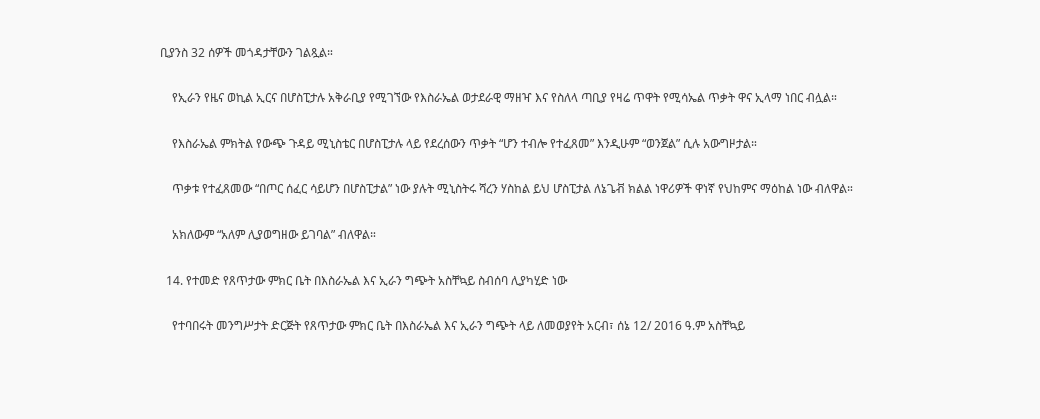ቢያንስ 32 ሰዎች መጎዳታቸውን ገልጿል።

    የኢራን የዜና ወኪል ኢርና በሆስፒታሉ አቅራቢያ የሚገኘው የእስራኤል ወታደራዊ ማዘዣ እና የስለላ ጣቢያ የዛሬ ጥዋት የሚሳኤል ጥቃት ዋና ኢላማ ነበር ብሏል።

    የእስራኤል ምክትል የውጭ ጉዳይ ሚኒስቴር በሆስፒታሉ ላይ የደረሰውን ጥቃት “ሆን ተብሎ የተፈጸመ” እንዲሁም “ወንጀል” ሲሉ አውግዞታል።

    ጥቃቱ የተፈጸመው “በጦር ሰፈር ሳይሆን በሆስፒታል” ነው ያሉት ሚኒስትሩ ሻረን ሃስከል ይህ ሆስፒታል ለኔጌቭ ክልል ነዋሪዎች ዋነኛ የህከምና ማዕከል ነው ብለዋል።

    አክለውም “አለም ሊያወግዘው ይገባል” ብለዋል።

  14. የተመድ የጸጥታው ምክር ቤት በእስራኤል እና ኢራን ግጭት አስቸኳይ ስብሰባ ሊያካሂድ ነው

    የተባበሩት መንግሥታት ድርጅት የጸጥታው ምክር ቤት በእስራኤል እና ኢራን ግጭት ላይ ለመወያየት አርብ፣ ሰኔ 12/ 2016 ዓ.ም አስቸኳይ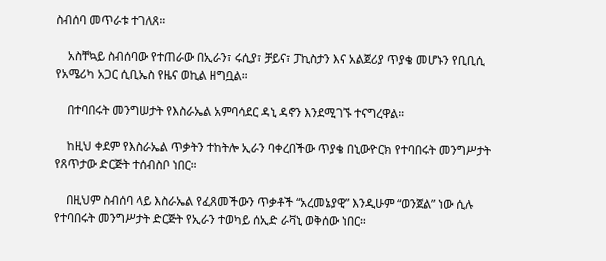ስብሰባ መጥራቱ ተገለጸ።

    አስቸኳይ ስብሰባው የተጠራው በኢራን፣ ሩሲያ፣ ቻይና፣ ፓኪስታን እና አልጀሪያ ጥያቄ መሆኑን የቢቢሲ የአሜሪካ አጋር ሲቢኤስ የዜና ወኪል ዘግቧል።

    በተባበሩት መንግሠታት የእስራኤል አምባሳደር ዳኒ ዳኖን እንደሚገኙ ተናግረዋል።

    ከዚህ ቀደም የእስራኤል ጥቃትን ተከትሎ ኢራን ባቀረበችው ጥያቄ በኒውዮርክ የተባበሩት መንግሥታት የጸጥታው ድርጅት ተሰብስቦ ነበር።

    በዚህም ስብሰባ ላይ እስራኤል የፈጸመችውን ጥቃቶች “አረመኔያዊ” እንዲሁም “ወንጀል” ነው ሲሉ የተባበሩት መንግሥታት ድርጅት የኢራን ተወካይ ሰኢድ ራቫኒ ወቅሰው ነበር።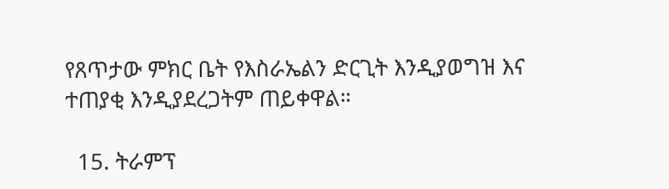የጸጥታው ምክር ቤት የእስራኤልን ድርጊት እንዲያወግዝ እና ተጠያቂ እንዲያደረጋትም ጠይቀዋል።

  15. ትራምፕ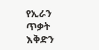የኢራን ጥቃት እቅድን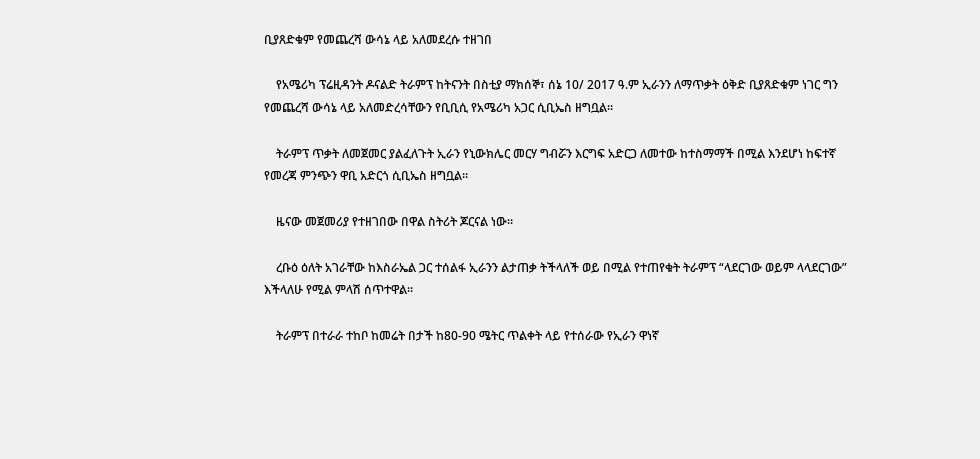ቢያጸድቁም የመጨረሻ ውሳኔ ላይ አለመደረሱ ተዘገበ

    የአሜሪካ ፕሬዚዳንት ዶናልድ ትራምፕ ከትናንት በስቲያ ማክሰኞ፣ ሰኔ 10/ 2017 ዓ.ም ኢራንን ለማጥቃት ዕቅድ ቢያጸድቁም ነገር ግን የመጨረሻ ውሳኔ ላይ አለመድረሳቸውን የቢቢሲ የአሜሪካ አጋር ሲቢኤስ ዘግቧል።

    ትራምፕ ጥቃት ለመጀመር ያልፈለጉት ኢራን የኒውክሌር መርሃ ግብሯን እርግፍ አድርጋ ለመተው ከተስማማች በሚል እንደሆነ ከፍተኛ የመረጃ ምንጭን ዋቢ አድርጎ ሲቢኤስ ዘግቧል።

    ዜናው መጀመሪያ የተዘገበው በዋል ስትሪት ጆርናል ነው።

    ረቡዕ ዕለት አገራቸው ከእስራኤል ጋር ተሰልፋ ኢራንን ልታጠቃ ትችላለች ወይ በሚል የተጠየቁት ትራምፕ “ላደርገው ወይም ላላደርገው” እችላለሁ የሚል ምላሽ ሰጥተዋል።

    ትራምፕ በተራራ ተከቦ ከመሬት በታች ከ80-90 ሜትር ጥልቀት ላይ የተሰራው የኢራን ዋነኛ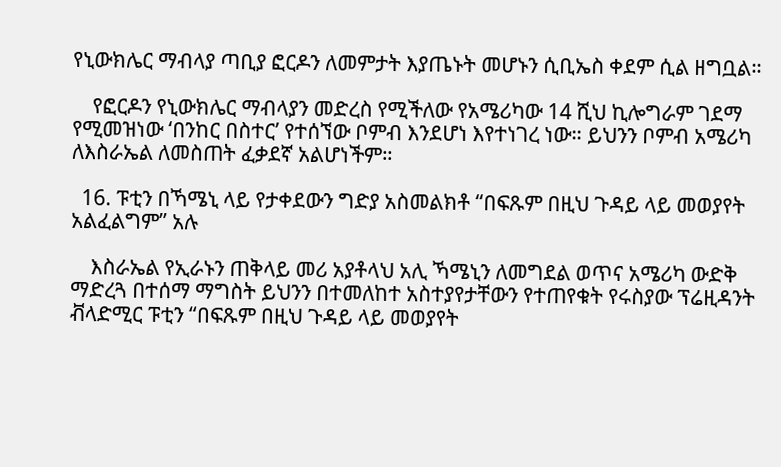የኒውክሌር ማብላያ ጣቢያ ፎርዶን ለመምታት እያጤኑት መሆኑን ሲቢኤስ ቀደም ሲል ዘግቧል።

    የፎርዶን የኒውክሌር ማብላያን መድረስ የሚችለው የአሜሪካው 14 ሺህ ኪሎግራም ገደማ የሚመዝነው ‘በንከር በስተር’ የተሰኘው ቦምብ እንደሆነ እየተነገረ ነው። ይህንን ቦምብ አሜሪካ ለእስራኤል ለመስጠት ፈቃደኛ አልሆነችም።

  16. ፑቲን በኻሜኒ ላይ የታቀደውን ግድያ አስመልክቶ “በፍጹም በዚህ ጉዳይ ላይ መወያየት አልፈልግም” አሉ

    እስራኤል የኢራኑን ጠቅላይ መሪ አያቶላህ አሊ ኻሜኒን ለመግደል ወጥና አሜሪካ ውድቅ ማድረጓ በተሰማ ማግስት ይህንን በተመለከተ አስተያየታቸውን የተጠየቁት የሩስያው ፕሬዚዳንት ቭላድሚር ፑቲን “በፍጹም በዚህ ጉዳይ ላይ መወያየት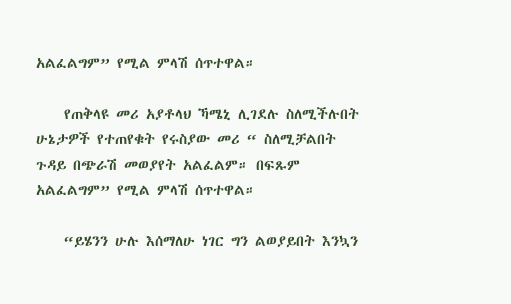አልፈልግም” የሚል ምላሽ ሰጥተዋል።

    የጠቅላዩ መሪ አያቶላህ ኻሜኒ ሊገደሉ ስለሚችሉበት ሁኔታዎች የተጠየቁት የሩስያው መሪ “ ስለሚቻልበት ጉዳይ በጭራሽ መወያየት አልፈልም። በፍጹም አልፈልግም” የሚል ምላሽ ሰጥተዋል።

    “ይሄንን ሁሉ እሰማለሁ ነገር ግን ልወያይበት እንኳን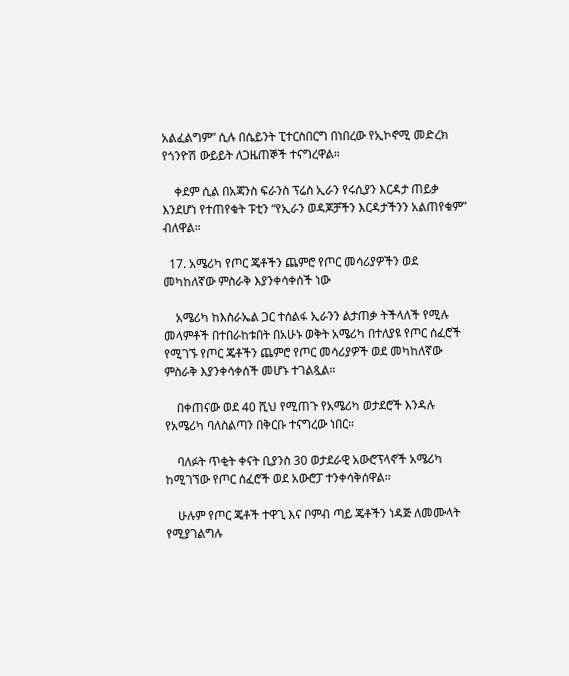አልፈልግም” ሲሉ በሴይንት ፒተርስበርግ በነበረው የኢኮኖሚ መድረክ የጎንዮሽ ውይይት ለጋዜጠኞች ተናግረዋል።

    ቀደም ሲል በአጃንስ ፍራንስ ፕሬስ ኢራን የሩሲያን እርዳታ ጠይቃ እንደሆነ የተጠየቁት ፑቲን “የኢራን ወዳጆቻችን እርዳታችንን አልጠየቁም” ብለዋል።

  17. አሜሪካ የጦር ጄቶችን ጨምሮ የጦር መሳሪያዎችን ወደ መካከለኛው ምስራቅ እያንቀሳቀሰች ነው

    አሜሪካ ከእስራኤል ጋር ተሰልፋ ኢራንን ልታጠቃ ትችላለች የሚሉ መላምቶች በተበራከቱበት በአሁኑ ወቅት አሜሪካ በተለያዩ የጦር ሰፈሮች የሚገኙ የጦር ጄቶችን ጨምሮ የጦር መሳሪያዎች ወደ መካከለኛው ምስራቅ እያንቀሳቀሰች መሆኑ ተገልጿል።

    በቀጠናው ወደ 40 ሺህ የሚጠጉ የአሜሪካ ወታደሮች እንዳሉ የአሜሪካ ባለስልጣን በቅርቡ ተናግረው ነበር።

    ባለፉት ጥቂት ቀናት ቢያንስ 30 ወታደራዊ አውሮፕላኖች አሜሪካ ከሚገኘው የጦር ሰፈሮች ወደ አውሮፓ ተንቀሳቅሰዋል።

    ሁሉም የጦር ጄቶች ተዋጊ እና ቦምብ ጣይ ጄቶችን ነዳጅ ለመሙላት የሚያገልግሉ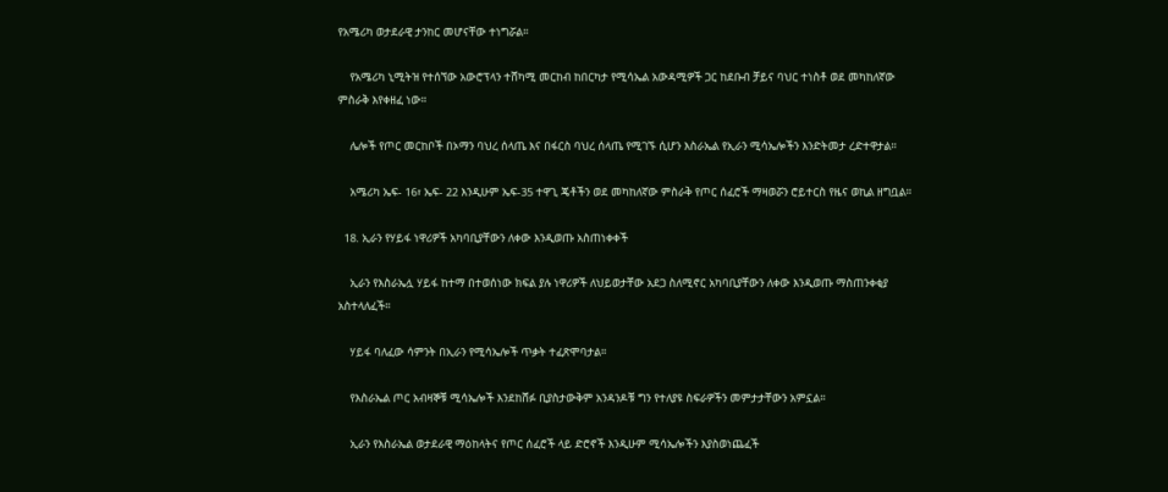የአሜሪካ ወታደራዊ ታንከር መሆናቸው ተነግሯል።

    የአሜሪካ ኒሚትዝ የተሰኘው አውሮፕላን ተሸካሚ መርከብ ከበርካታ የሚሳኤል አውዳሚዎች ጋር ከደቡብ ቻይና ባህር ተነስቶ ወደ መካከለኛው ምስራቅ እየቀዘፈ ነው።

    ሌሎች የጦር መርከቦች በኦማን ባህረ ሰላጤ እና በፋርስ ባህረ ሰላጤ የሚገኙ ሲሆን እስራኤል የኢራን ሚሳኤሎችን እንድትመታ ረድተዋታል።

    አሜሪካ ኤፍ- 16፣ ኤፍ- 22 እንዲሁም ኤፍ-35 ተዋጊ ጄቶችን ወደ መካከለኛው ምስራቅ የጦር ሰፈሮች ማዛወሯን ሮይተርስ የዜና ወኪል ዘግቧል።

  18. ኢራን የሃይፋ ነዋሪዎች አካባቢያቸውን ለቀው እንዲወጡ አስጠነቀቀች

    ኢራን የእስራኤሏ ሃይፋ ከተማ በተወሰነው ክፍል ያሉ ነዋሪዎች ለህይወታቸው አደጋ ስለሚኖር አካባቢያቸውን ለቀው እንዲወጡ ማስጠንቀቂያ አስተላለፈች።

    ሃይፋ ባለፈው ሳምንት በኢራን የሚሳኤሎች ጥቃት ተፈጽሞባታል።

    የእስራኤል ጦር አብዛኞቹ ሚሳኤሎች እንደከሸፉ ቢያስታውቅም አንዳንዶቹ ግን የተለያዩ ስፍራዎችን መምታታቸውን አምኗል።

    ኢራን የእስራኤል ወታደራዊ ማዕከላትና የጦር ሰፈሮች ላይ ድሮኖች እንዲሁም ሚሳኤሎችን እያስወነጨፈች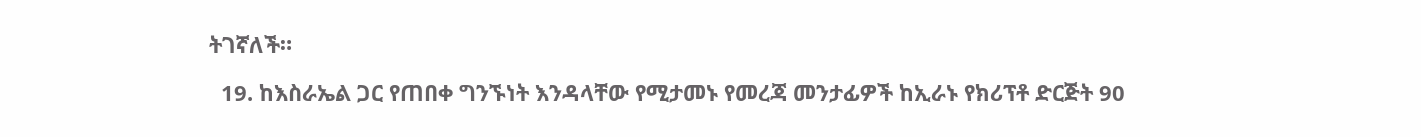ትገኛለች።

  19. ከእስራኤል ጋር የጠበቀ ግንኙነት እንዳላቸው የሚታመኑ የመረጃ መንታፊዎች ከኢራኑ የክሪፕቶ ድርጅት 90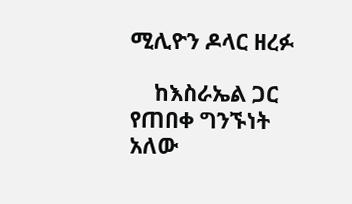ሚሊዮን ዶላር ዘረፉ

    ከእስራኤል ጋር የጠበቀ ግንኙነት አለው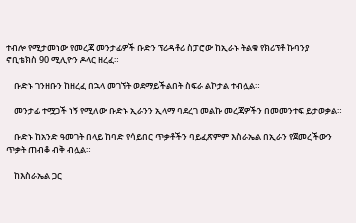ተብሎ የሚታመነው የመረጃ መንታፊዎች ቡድን ፕሪዳቶሪ ስፓሮው ከኢራኑ ትልቁ የክሪፕቶ ኩባንያ ኖቢቴክስ 90 ሚሊዮን ዶላር ዘረፈ።

    ቡድኑ ገንዘቡን ከዘረፈ በኋላ መገኘት ወደማይችልበት ስፍራ ልኮታል ተብሏል።

    መንታፊ ተሟጋች ነኝ የሚለው ቡድኑ ኢራንን ኢላማ ባደረገ መልኩ መረጃዎችን በመመንተፍ ይታወቃል።

    ቡድኑ ከአንድ ዓመገት በላይ ከባድ የሳይበር ጥቃቶችን ባይፈጽምም እስራኤል በኢራን የጀመረችውን ጥቃት ጠብቆ ብቅ ብሏል።

    ከእስራኤል ጋር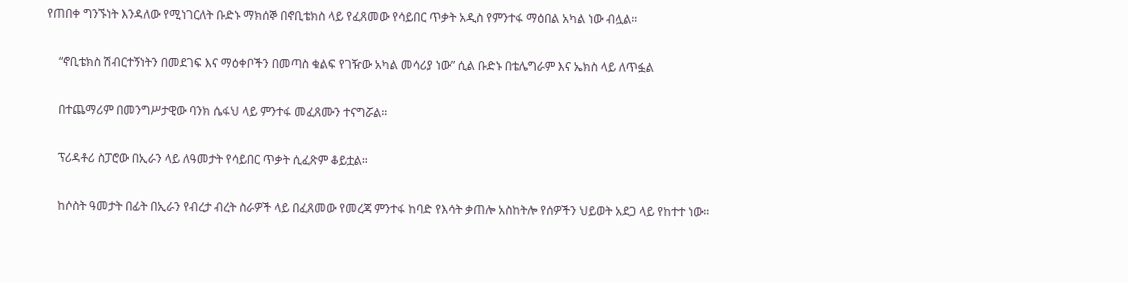የጠበቀ ግንኙነት እንዳለው የሚነገርለት ቡድኑ ማክሰኞ በኖቢቴክስ ላይ የፈጸመው የሳይበር ጥቃት አዲስ የምንተፋ ማዕበል አካል ነው ብሏል።

    “ኖቢቴክስ ሽብርተኝነትን በመደገፍ እና ማዕቀቦችን በመጣስ ቁልፍ የገዥው አካል መሳሪያ ነው” ሲል ቡድኑ በቴሌግራም እና ኤክስ ላይ ለጥፏል

    በተጨማሪም በመንግሥታዊው ባንክ ሴፋህ ላይ ምንተፋ መፈጸሙን ተናግሯል።

    ፕሪዳቶሪ ስፓሮው በኢራን ላይ ለዓመታት የሳይበር ጥቃት ሲፈጽም ቆይቷል።

    ከሶስት ዓመታት በፊት በኢራን የብረታ ብረት ስራዎች ላይ በፈጸመው የመረጃ ምንተፋ ከባድ የእሳት ቃጠሎ አስከትሎ የሰዎችን ህይወት አደጋ ላይ የከተተ ነው።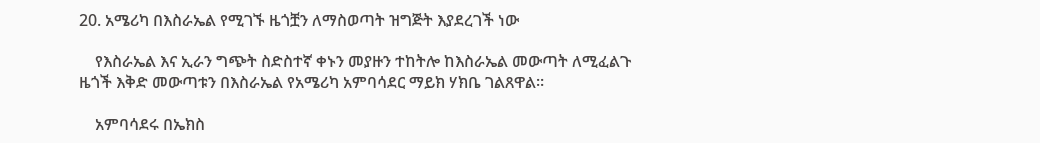20. አሜሪካ በእስራኤል የሚገኙ ዜጎቿን ለማስወጣት ዝግጅት እያደረገች ነው

    የእስራኤል እና ኢራን ግጭት ስድስተኛ ቀኑን መያዙን ተከትሎ ከእስራኤል መውጣት ለሚፈልጉ ዜጎች እቅድ መውጣቱን በእስራኤል የአሜሪካ አምባሳደር ማይክ ሃክቤ ገልጸዋል።

    አምባሳደሩ በኤክስ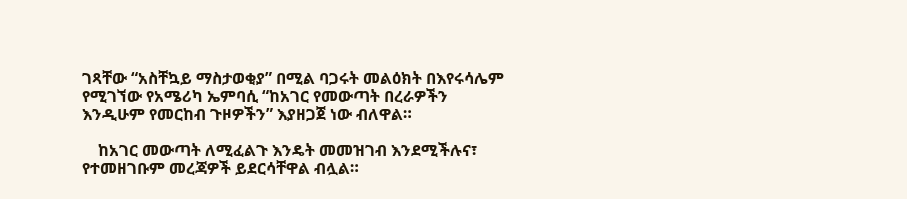ገጻቸው “አስቸኳይ ማስታወቂያ” በሚል ባጋሩት መልዕክት በእየሩሳሌም የሚገኘው የአሜሪካ ኤምባሲ “ከአገር የመውጣት በረራዎችን እንዲሁም የመርከብ ጉዞዎችን” እያዘጋጀ ነው ብለዋል።

    ከአገር መውጣት ለሚፈልጉ እንዴት መመዝገብ እንደሚችሉና፣ የተመዘገቡም መረጃዎች ይደርሳቸዋል ብሏል።